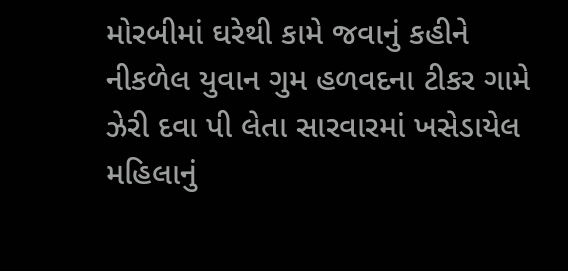મોરબીમાં ઘરેથી કામે જવાનું કહીને નીકળેલ યુવાન ગુમ હળવદના ટીકર ગામે ઝેરી દવા પી લેતા સારવારમાં ખસેડાયેલ મહિલાનું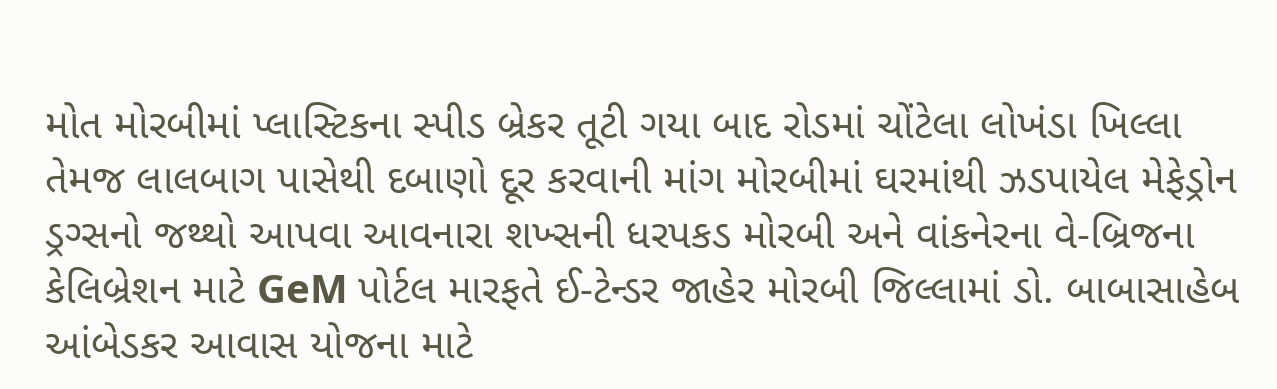મોત મોરબીમાં પ્લાસ્ટિકના સ્પીડ બ્રેકર તૂટી ગયા બાદ રોડમાં ચોંટેલા લોખંડા ખિલ્લા તેમજ લાલબાગ પાસેથી દબાણો દૂર કરવાની માંગ મોરબીમાં ઘરમાંથી ઝડપાયેલ મેફેડ્રોન ડ્રગ્સનો જથ્થો આપવા આવનારા શખ્સની ધરપકડ મોરબી અને વાંકનેરના વે-બ્રિજના કેલિબ્રેશન માટે GeM પોર્ટલ મારફતે ઈ-ટેન્ડર જાહેર મોરબી જિલ્લામાં ડો. બાબાસાહેબ આંબેડકર આવાસ યોજના માટે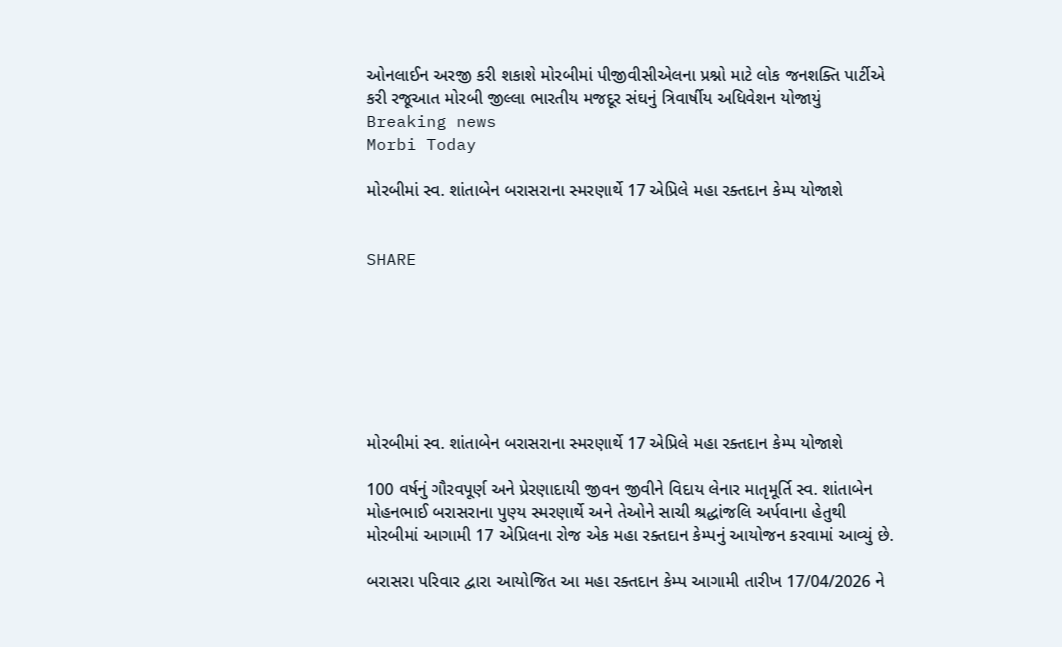ઓનલાઈન અરજી કરી શકાશે મોરબીમાં પીજીવીસીએલના પ્રશ્નો માટે લોક જનશક્તિ પાર્ટીએ કરી રજૂઆત મોરબી જીલ્લા ભારતીય મજદૂર સંઘનું ત્રિવાર્ષીય અધિવેશન યોજાયું
Breaking news
Morbi Today

મોરબીમાં સ્વ. શાંતાબેન બરાસરાના સ્મરણાર્થે 17 એપ્રિલે મહા રક્તદાન કેમ્પ યોજાશે


SHARE







મોરબીમાં સ્વ. શાંતાબેન બરાસરાના સ્મરણાર્થે 17 એપ્રિલે મહા રક્તદાન કેમ્પ યોજાશે

100 વર્ષનું ગૌરવપૂર્ણ અને પ્રેરણાદાયી જીવન જીવીને વિદાય લેનાર માતૃમૂર્તિ સ્વ. શાંતાબેન મોહનભાઈ બરાસરાના પુણ્ય સ્મરણાર્થે અને તેઓને સાચી શ્રદ્ધાંજલિ અર્પવાના હેતુથી મોરબીમાં આગામી 17 એપ્રિલના રોજ એક મહા રક્તદાન કેમ્પનું આયોજન કરવામાં આવ્યું છે.

બરાસરા પરિવાર દ્વારા આયોજિત આ મહા રક્તદાન કેમ્પ આગામી તારીખ 17/04/2026 ને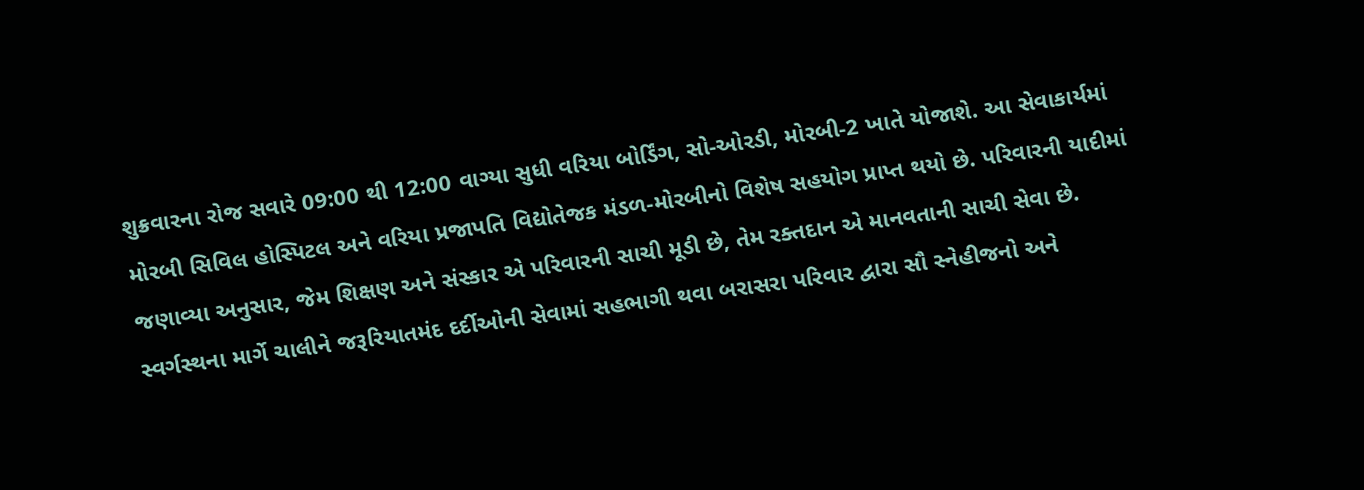શુક્રવારના રોજ સવારે 09:00 થી 12:00 વાગ્યા સુધી વરિયા બોર્ડિંગ, સો-ઓરડી, મોરબી-2 ખાતે યોજાશે. આ સેવાકાર્યમાં મોરબી સિવિલ હોસ્પિટલ અને વરિયા પ્રજાપતિ વિદ્યોતેજક મંડળ-મોરબીનો વિશેષ સહયોગ પ્રાપ્ત થયો છે. પરિવારની યાદીમાં જણાવ્યા અનુસાર, જેમ શિક્ષણ અને સંસ્કાર એ પરિવારની સાચી મૂડી છે, તેમ રક્તદાન એ માનવતાની સાચી સેવા છે. સ્વર્ગસ્થના માર્ગે ચાલીને જરૂરિયાતમંદ દર્દીઓની સેવામાં સહભાગી થવા બરાસરા પરિવાર દ્વારા સૌ સ્નેહીજનો અને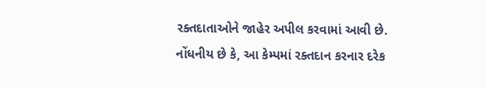રક્તદાતાઓને જાહેર અપીલ કરવામાં આવી છે. નોંધનીય છે કે, આ કેમ્પમાં રક્તદાન કરનાર દરેક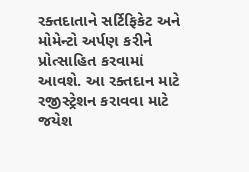રક્તદાતાને સર્ટિફિકેટ અને મોમેન્ટો અર્પણ કરીને પ્રોત્સાહિત કરવામાં આવશે. આ રક્તદાન માટે રજીસ્ટ્રેશન કરાવવા માટે જયેશ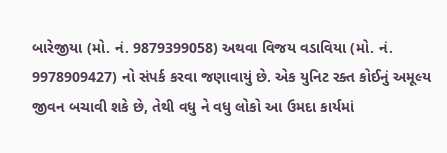બારેજીયા (મો. નં. 9879399058) અથવા વિજય વડાવિયા (મો. નં. 9978909427) નો સંપર્ક કરવા જણાવાયું છે. એક યુનિટ રક્ત કોઈનું અમૂલ્ય જીવન બચાવી શકે છે, તેથી વધુ ને વધુ લોકો આ ઉમદા કાર્યમાં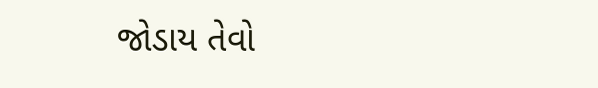જોડાય તેવો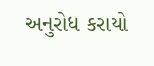અનુરોધ કરાયો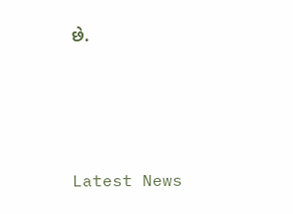છે.






Latest News